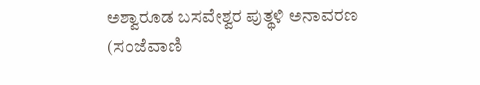ಅಶ್ವಾರೂಡ ಬಸವೇಶ್ವರ ಪುತ್ಥಳಿ ಅನಾವರಣ
(ಸಂಜೆವಾಣಿ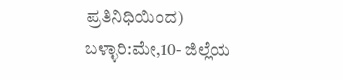ಪ್ರತಿನಿಧಿಯಿಂದ)
ಬಳ್ಳಾರಿ:ಮೇ,10- ಜಿಲ್ಲೆಯ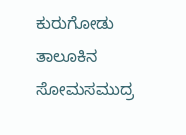ಕುರುಗೋಡು ತಾಲೂಕಿನ ಸೋಮಸಮುದ್ರ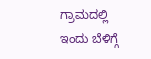ಗ್ರಾಮದಲ್ಲಿ  ಇಂದು ಬೆಳಿಗ್ಗೆ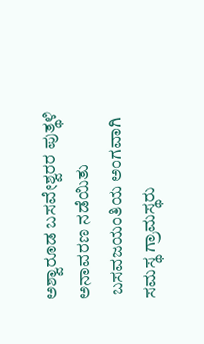ಅಶ್ವಾರೂಡ ಬಸವೇಶ್ವರರ ಪುತ್ಥಳಿ ಅನಾವರಣ ನಡೆಯಿತು
 ಬಸವಜಯಂತಿಯ ಅಂಗವಾಗಿ  ಸಮಸ್ಥ ಗ್ರಾಮಸ್ಥರು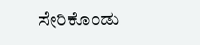ಸೇರಿಕೊಂಡು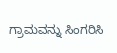ಗ್ರಾಮವನ್ನು ಸಿಂಗರಿಸಿ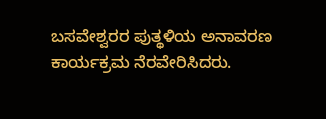ಬಸವೇಶ್ವರರ ಪುತ್ಥಳಿಯ ಅನಾವರಣ ಕಾರ್ಯಕ್ರಮ ನೆರವೇರಿಸಿದರು.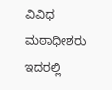ವಿವಿಧ ಮಠಾಧೀಶರು ಇದರಲ್ಲಿ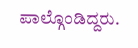ಪಾಲ್ಗೊಂಡಿದ್ದರು.